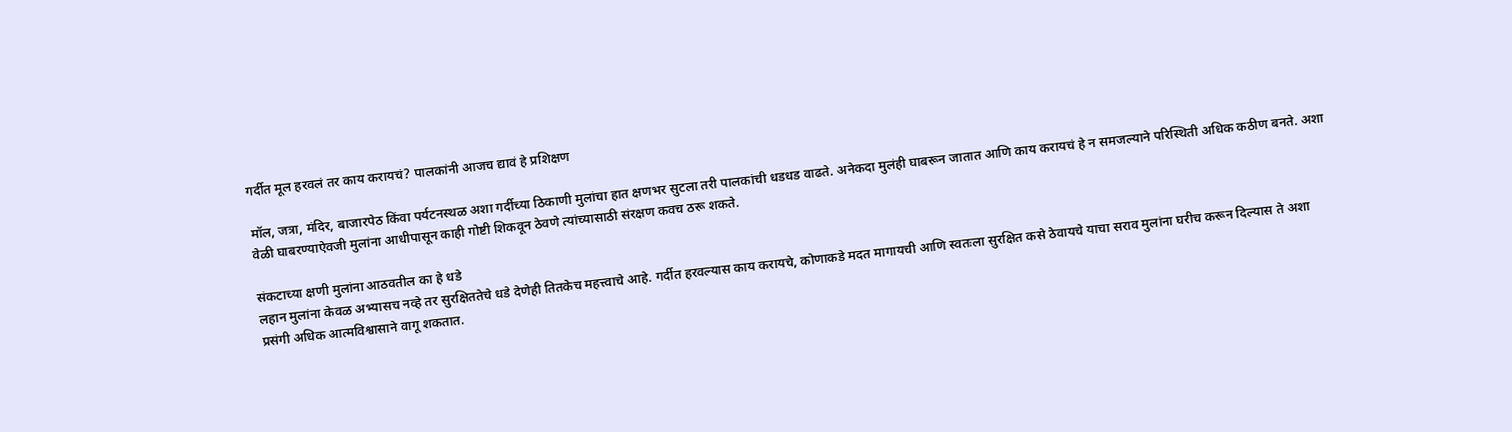गर्दीत मूल हरवलं तर काय करायचं? पालकांनी आजच द्यावं हे प्रशिक्षण

मॉल, जत्रा, मंदिर, बाजारपेठ किंवा पर्यटनस्थळ अशा गर्दीच्या ठिकाणी मुलांचा हात क्षणभर सुटला तरी पालकांची धडधड वाढते. अनेकदा मुलंही घाबरून जातात आणि काय करायचं हे न समजल्याने परिस्थिती अधिक कठीण बनते. अशा वेळी घाबरण्याऐवजी मुलांना आधीपासून काही गोष्टी शिकवून ठेवणे त्यांच्यासाठी संरक्षण कवच ठरू शकते.

संकटाच्या क्षणी मुलांना आठवतील का हे धडे
लहान मुलांना केवळ अभ्यासच नव्हे तर सुरक्षिततेचे धडे देणेही तितकेच महत्त्वाचे आहे. गर्दीत हरवल्यास काय करायचे, कोणाकडे मदत मागायची आणि स्वतःला सुरक्षित कसे ठेवायचे याचा सराव मुलांना घरीच करून दिल्यास ते अशा प्रसंगी अधिक आत्मविश्वासाने वागू शकतात.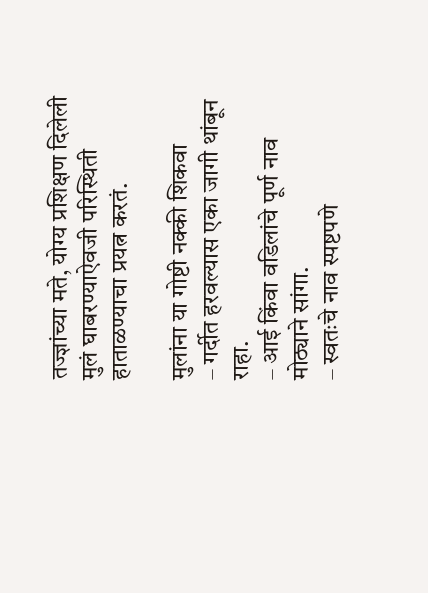तज्ज्ञांच्या मते, योग्य प्रशिक्षण दिलेली मुलं घाबरण्याऐवजी परिस्थिती हाताळण्याचा प्रयत्न करतं.

मुलांना या गोष्टी नक्की शिकवा
– गर्दीत हरवल्यास एका जागी थांबून राहा.
– आई किंवा वडिलांचे पूर्ण नाव मोठ्याने सांगा.
– स्वतःचे नाव स्पष्टपणे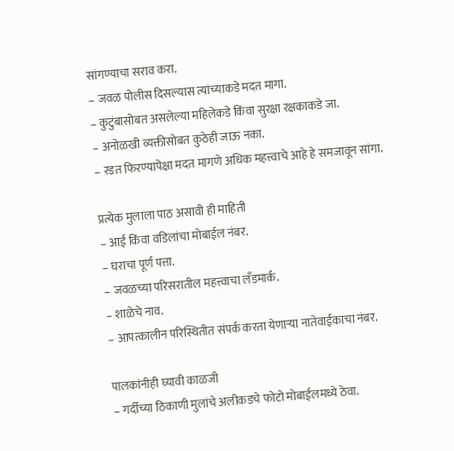सांगण्याचा सराव करा.
– जवळ पोलीस दिसल्यास त्यांच्याकडे मदत मागा.
– कुटुंबासोबत असलेल्या महिलेकडे किंवा सुरक्षा रक्षकाकडे जा.
– अनोळखी व्यक्तीसोबत कुठेही जाऊ नका.
– रडत फिरण्यापेक्षा मदत मागणे अधिक महत्त्वाचे आहे हे समजावून सांगा.

प्रत्येक मुलाला पाठ असावी ही माहिती
– आई किंवा वडिलांचा मोबाईल नंबर.
– घराचा पूर्ण पत्ता.
– जवळच्या परिसरातील महत्त्वाचा लँडमार्क.
– शाळेचे नाव.
– आपत्कालीन परिस्थितीत संपर्क करता येणाऱ्या नातेवाईकाचा नंबर.

पालकांनीही घ्यावी काळजी
– गर्दीच्या ठिकाणी मुलांचे अलीकडचे फोटो मोबाईलमध्ये ठेवा.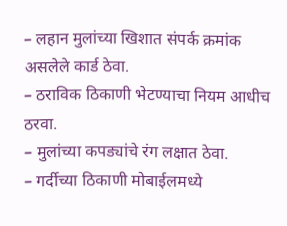– लहान मुलांच्या खिशात संपर्क क्रमांक असलेले कार्ड ठेवा.
– ठराविक ठिकाणी भेटण्याचा नियम आधीच ठरवा.
– मुलांच्या कपड्यांचे रंग लक्षात ठेवा.
– गर्दीच्या ठिकाणी मोबाईलमध्ये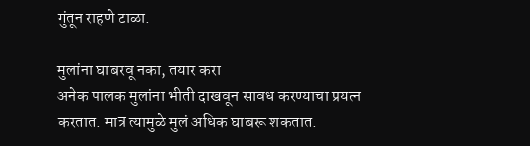गुंतून राहणे टाळा.

मुलांना घाबरवू नका, तयार करा
अनेक पालक मुलांना भीती दाखवून सावध करण्याचा प्रयत्न करतात. मात्र त्यामुळे मुलं अधिक घाबरू शकतात.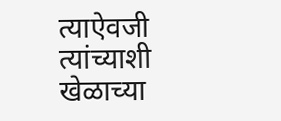त्याऐवजी त्यांच्याशी खेळाच्या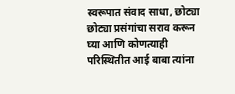स्वरूपात संवाद साधा, छोट्या छोट्या प्रसंगांचा सराव करून घ्या आणि कोणत्याही परिस्थितीत आई बाबा त्यांना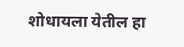शोधायला येतील हा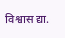विश्वास द्या.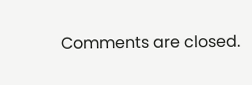Comments are closed.